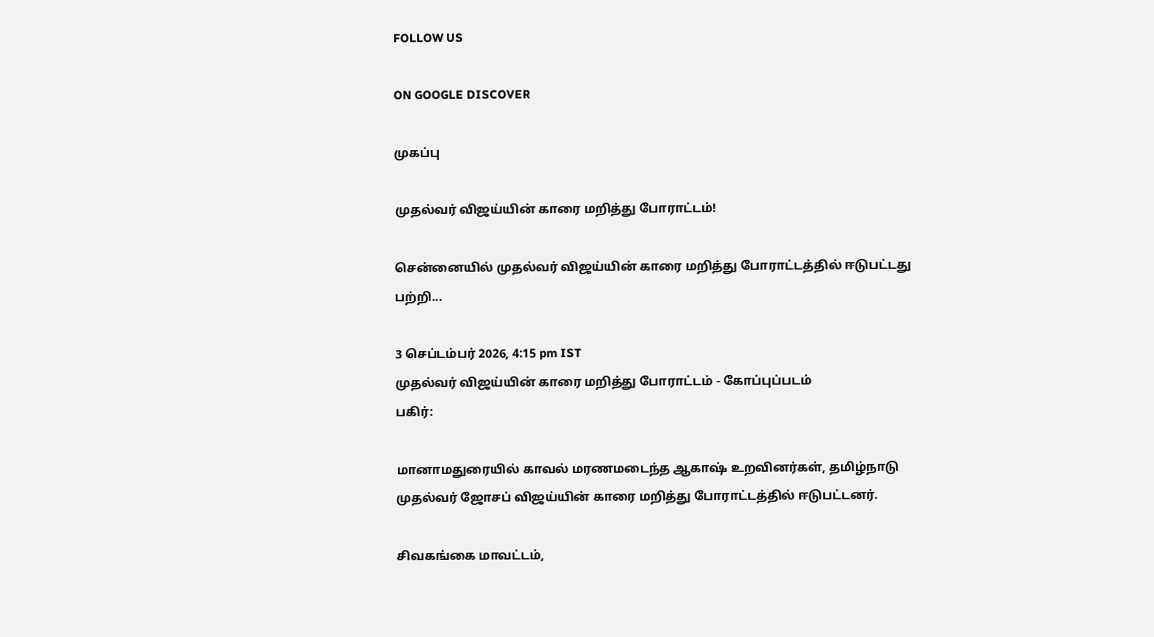FOLLOW US

ON GOOGLE DISCOVER

முகப்பு

முதல்வர் விஜய்யின் காரை மறித்து போராட்டம்!

சென்னையில் முதல்வர் விஜய்யின் காரை மறித்து போராட்டத்தில் ஈடுபட்டது பற்றி...

3 செப்டம்பர் 2026, 4:15 pm IST
முதல்வர் விஜய்யின் காரை மறித்து போராட்டம் - கோப்புப்படம்
பகிர்:

மானாமதுரையில் காவல் மரணமடைந்த ஆகாஷ் உறவினர்கள், தமிழ்நாடு முதல்வர் ஜோசப் விஜய்யின் காரை மறித்து போராட்டத்தில் ஈடுபட்டனர்.

சிவகங்கை மாவட்டம்,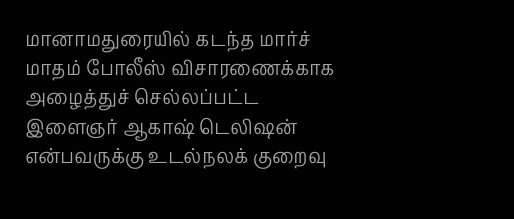மானாமதுரையில் கடந்த மார்ச் மாதம் போலீஸ் விசாரணைக்காக அழைத்துச் செல்லப்பட்ட இளைஞர் ஆகாஷ் டெலிஷன் என்பவருக்கு உடல்நலக் குறைவு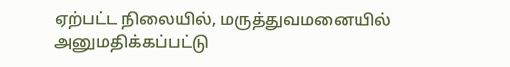ஏற்பட்ட நிலையில், மருத்துவமனையில் அனுமதிக்கப்பட்டு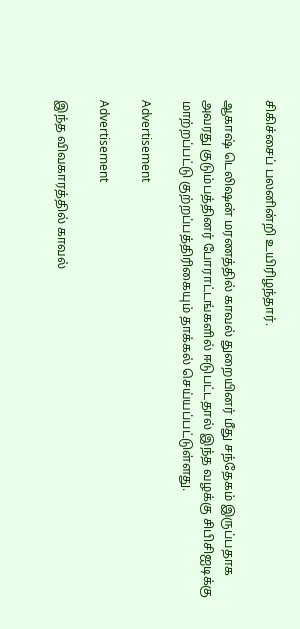சிகிச்சைப் பலனின்றி உயிரிழந்தார்.

ஆகாஷ் டெலிஷன் மரணத்தில் காவல் துறையினர் மீது சந்தேகம் இருப்பதாக அவரது குடும்பத்தினர் போராட்டங்களில் ஈடுபட்டதால் இந்த வழக்கு சிபிசிஐடிக்கு மாற்றப்பட்டு குற்றப்பத்திரிகையும் தாக்கல் செய்யப்பட்டுள்ளது.

Advertisement

Advertisement

இந்த விவகாரத்தில் காவல்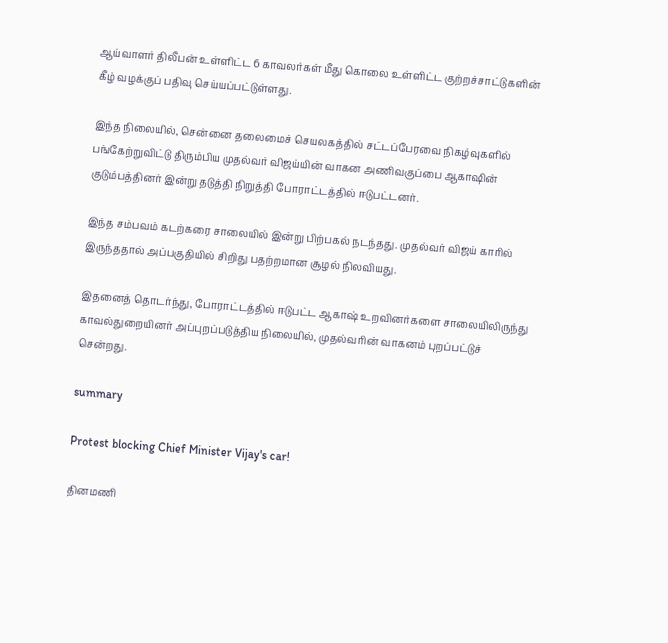ஆய்வாளர் திலீபன் உள்ளிட்ட 6 காவலர்கள் மீது கொலை உள்ளிட்ட குற்றச்சாட்டுகளின் கீழ் வழக்குப் பதிவு செய்யப்பட்டுள்ளது.

இந்த நிலையில், சென்னை தலைமைச் செயலகத்தில் சட்டப்பேரவை நிகழ்வுகளில் பங்கேற்றுவிட்டு திரும்பிய முதல்வர் விஜய்யின் வாகன அணிவகுப்பை ஆகாஷின் குடும்பத்தினர் இன்று தடுத்தி நிறுத்தி போராட்டத்தில் ஈடுபட்டனர்.

இந்த சம்பவம் கடற்கரை சாலையில் இன்று பிற்பகல் நடந்தது. முதல்வர் விஜய் காரில் இருந்ததால் அப்பகுதியில் சிறிது பதற்றமான சூழல் நிலவியது.

இதனைத் தொடர்ந்து, போராட்டத்தில் ஈடுபட்ட ஆகாஷ் உறவினர்களை சாலையிலிருந்து காவல்துறையினர் அப்புறப்படுத்திய நிலையில், முதல்வரின் வாகனம் புறப்பட்டுச் சென்றது.

summary

Protest blocking Chief Minister Vijay's car!

தினமணி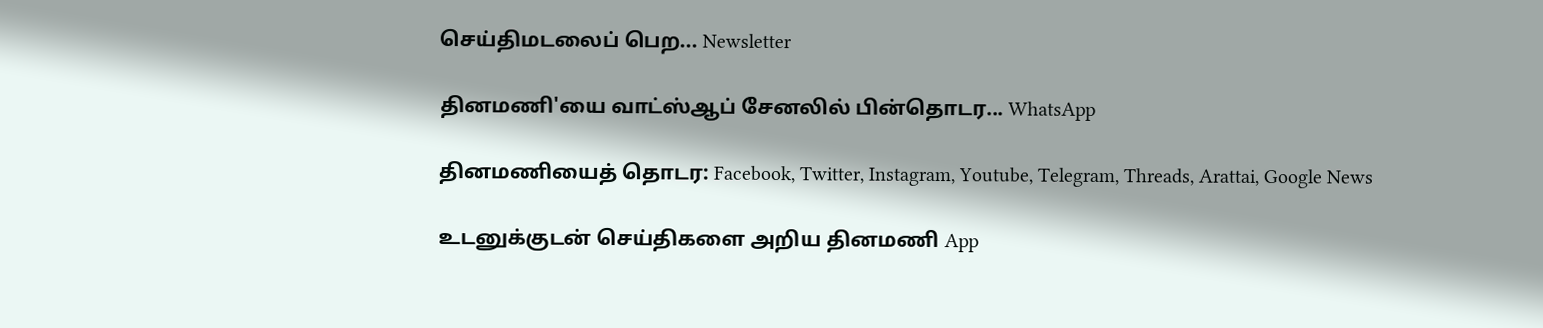செய்திமடலைப் பெற... Newsletter

தினமணி'யை வாட்ஸ்ஆப் சேனலில் பின்தொடர... WhatsApp

தினமணியைத் தொடர: Facebook, Twitter, Instagram, Youtube, Telegram, Threads, Arattai, Google News

உடனுக்குடன் செய்திகளை அறிய தினமணி App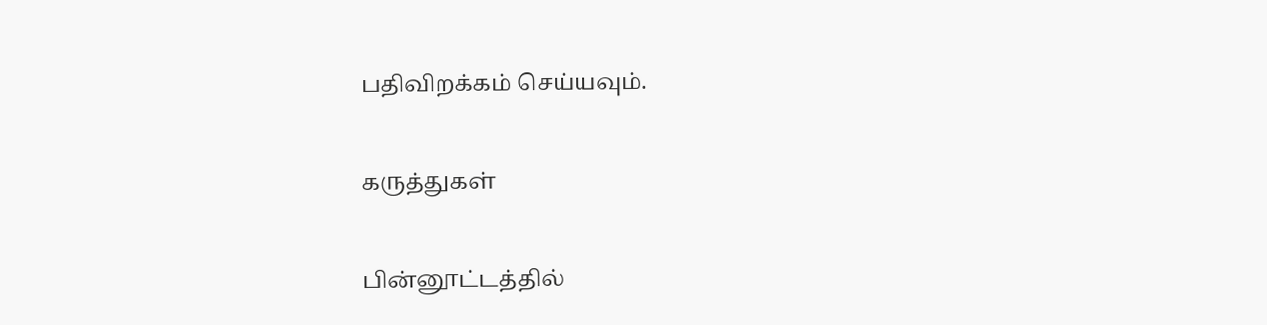பதிவிறக்கம் செய்யவும்.

கருத்துகள்

பின்னூட்டத்தில்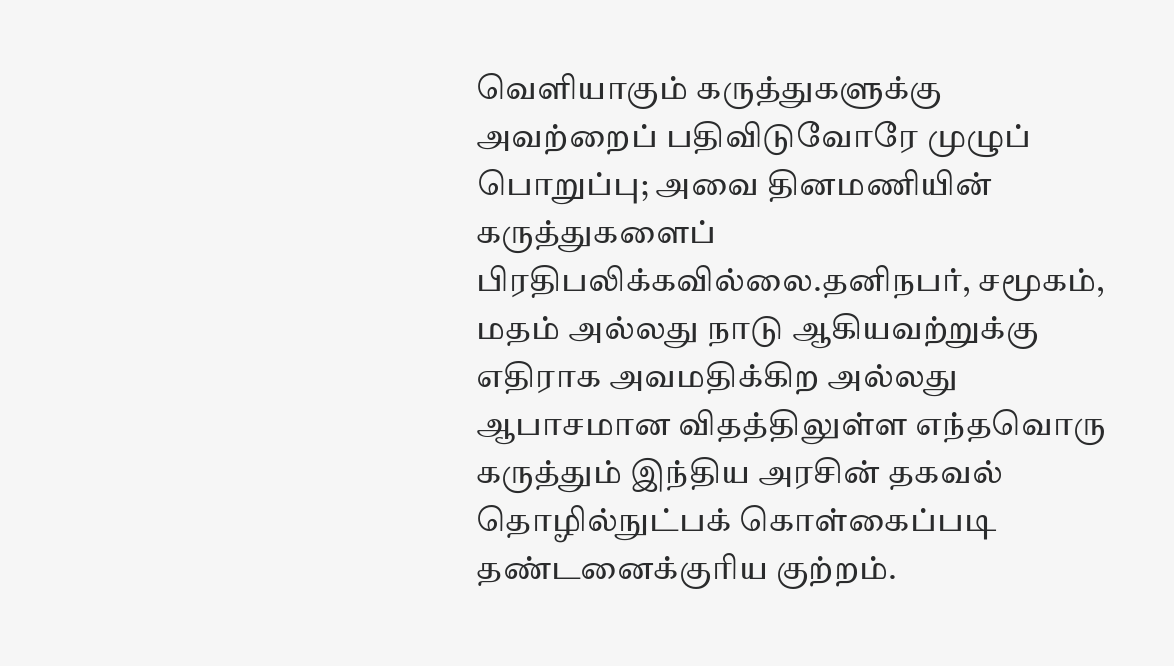வெளியாகும் கருத்துகளுக்கு அவற்றைப் பதிவிடுவோரே முழுப் பொறுப்பு; அவை தினமணியின் கருத்துகளைப் பிரதிபலிக்கவில்லை.தனிநபர், சமூகம், மதம் அல்லது நாடு ஆகியவற்றுக்கு எதிராக அவமதிக்கிற அல்லது ஆபாசமான விதத்திலுள்ள எந்தவொரு கருத்தும் இந்திய அரசின் தகவல் தொழில்நுட்பக் கொள்கைப்படி தண்டனைக்குரிய குற்றம்.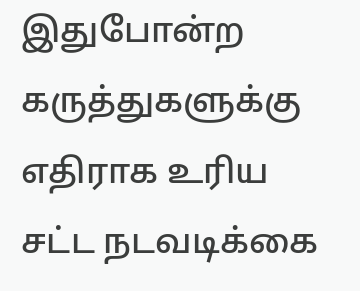இதுபோன்ற கருத்துகளுக்கு எதிராக உரிய சட்ட நடவடிக்கை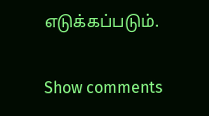எடுக்கப்படும்.

Show comments